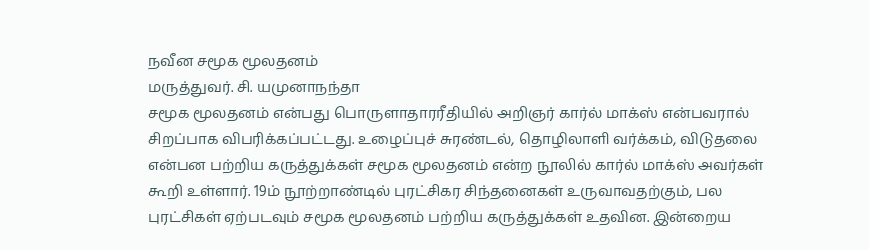நவீன சமூக மூலதனம்
மருத்துவர். சி. யமுனாநந்தா
சமூக மூலதனம் என்பது பொருளாதாரரீதியில் அறிஞர் கார்ல் மாக்ஸ் என்பவரால் சிறப்பாக விபரிக்கப்பட்டது. உழைப்புச் சுரண்டல், தொழிலாளி வர்க்கம், விடுதலை என்பன பற்றிய கருத்துக்கள் சமூக மூலதனம் என்ற நூலில் கார்ல் மாக்ஸ் அவர்கள் கூறி உள்ளார். 19ம் நூற்றாண்டில் புரட்சிகர சிந்தனைகள் உருவாவதற்கும், பல புரட்சிகள் ஏற்படவும் சமூக மூலதனம் பற்றிய கருத்துக்கள் உதவின. இன்றைய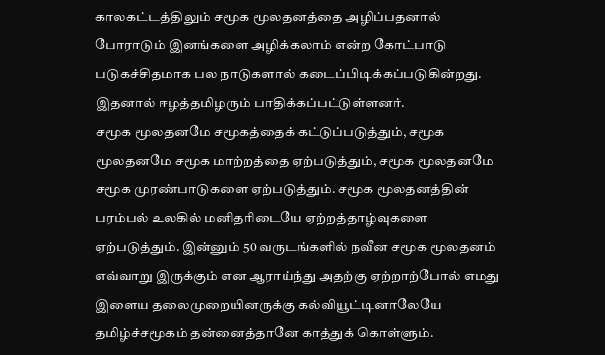காலகட்டத்திலும் சமூக மூலதனத்தை அழிப்பதனால் போராடும் இனங்களை அழிக்கலாம் என்ற கோட்பாடு படுகச்சிதமாக பல நாடுகளால் கடைப்பிடிக்கப்படுகின்றது. இதனால் ஈழத்தமிழரும் பாதிக்கப்பட்டுள்ளனர்.
சமூக மூலதனமே சமூகத்தைக் கட்டுப்படுத்தும், சமூக மூலதனமே சமூக மாற்றத்தை ஏற்படுத்தும், சமூக மூலதனமே சமூக முரண்பாடுகளை ஏற்படுத்தும். சமூக மூலதனத்தின் பரம்பல் உலகில் மனிதரிடையே ஏற்றத்தாழ்வுகளை ஏற்படுத்தும். இன்னும் 50 வருடங்களில் நவீன சமூக மூலதனம் எவ்வாறு இருக்கும் என ஆராய்ந்து அதற்கு ஏற்றாற்போல் எமது இளைய தலைமுறையினருக்கு கல்வியூட்டினாலேயே தமிழ்ச்சமூகம் தன்னைத்தானே காத்துக் கொள்ளும்.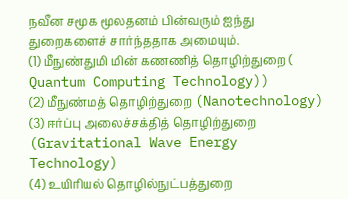நவீன சமூக மூலதனம் பின்வரும் ஐந்து துறைகளைச் சார்ந்ததாக அமையும்.
(1) மீநுண்துமி மின் கணணித் தொழிற்துறை ( Quantum Computing Technology))
(2) மீநுண்மத் தொழிற்துறை (Nanotechnology)
(3) ஈர்ப்பு அலைச்சக்தித் தொழிற்துறை (Gravitational Wave Energy Technology)
(4) உயிரியல் தொழில்நுட்பத்துறை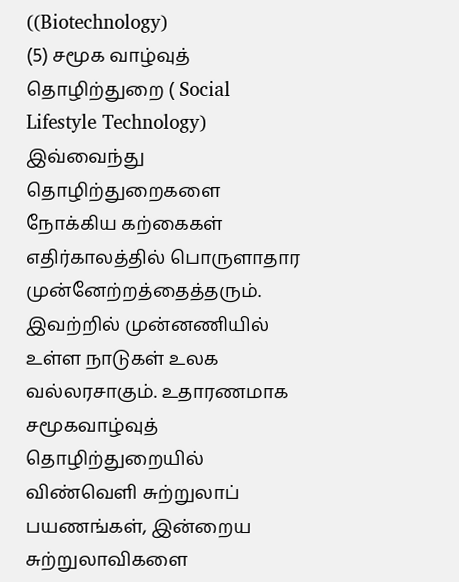((Biotechnology)
(5) சமூக வாழ்வுத் தொழிற்துறை ( Social Lifestyle Technology)
இவ்வைந்து தொழிற்துறைகளை நோக்கிய கற்கைகள் எதிர்காலத்தில் பொருளாதார முன்னேற்றத்தைத்தரும். இவற்றில் முன்னணியில் உள்ள நாடுகள் உலக வல்லரசாகும். உதாரணமாக சமூகவாழ்வுத் தொழிற்துறையில் விண்வெளி சுற்றுலாப் பயணங்கள், இன்றைய சுற்றுலாவிகளை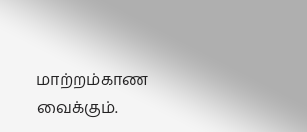மாற்றம்காண வைக்கும்.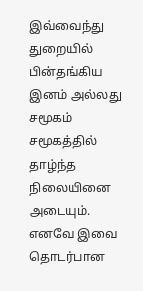இவ்வைந்து துறையில் பின்தங்கிய இனம் அல்லது சமூகம் சமூகத்தில் தாழ்ந்த நிலையினை அடையும். எனவே இவை தொடர்பான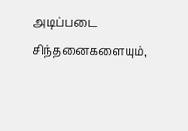அடிப்படை சிந்தனைகளையும்,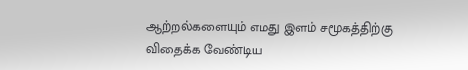ஆற்றல்களையும் எமது இளம் சமூகத்திற்கு விதைக்க வேண்டிய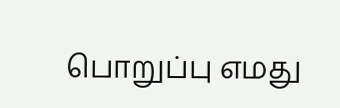பொறுப்பு எமது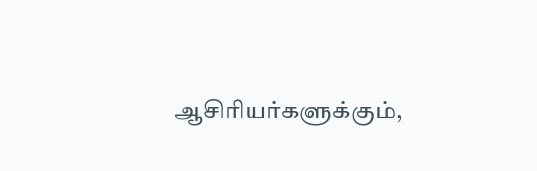ஆசிரியர்களுக்கும்,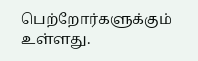பெற்றோர்களுக்கும் உள்ளது.